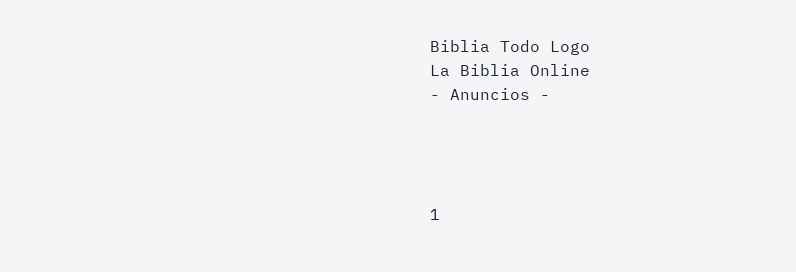Biblia Todo Logo
La Biblia Online
- Anuncios -




1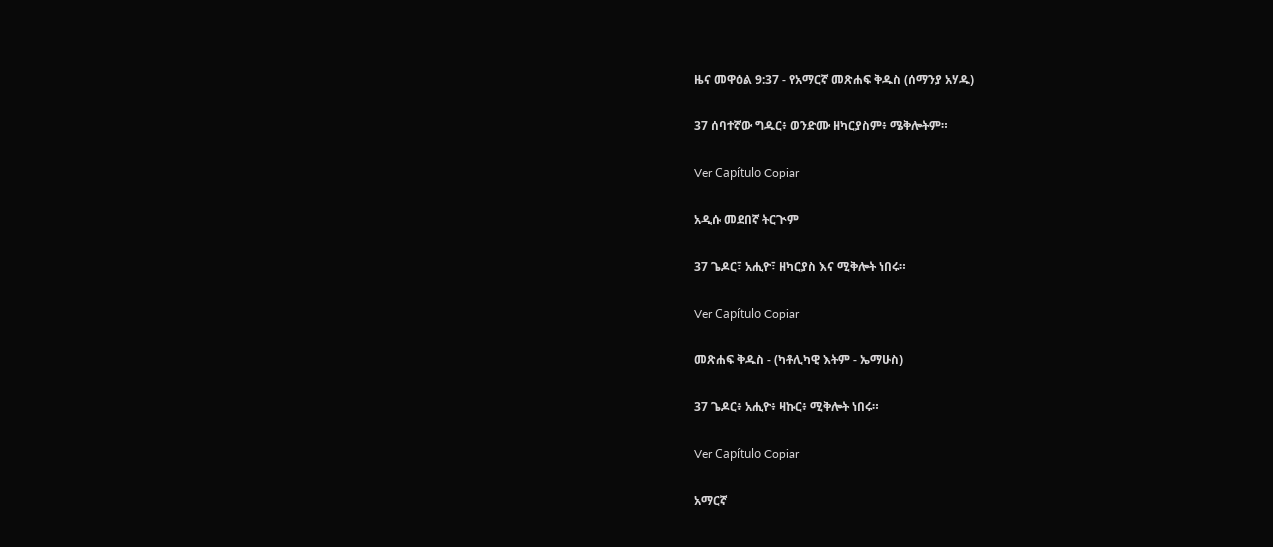ዜና መዋዕል 9:37 - የአማርኛ መጽሐፍ ቅዱስ (ሰማንያ አሃዱ)

37 ሰባተኛው ግዱር፥ ወንድሙ ዘካርያስም፥ ሜቅሎትም።

Ver Capítulo Copiar

አዲሱ መደበኛ ትርጒም

37 ጌዶር፣ አሒዮ፣ ዘካርያስ እና ሚቅሎት ነበሩ።

Ver Capítulo Copiar

መጽሐፍ ቅዱስ - (ካቶሊካዊ እትም - ኤማሁስ)

37 ጌዶር፥ አሒዮ፥ ዛኩር፥ ሚቅሎት ነበሩ።

Ver Capítulo Copiar

አማርኛ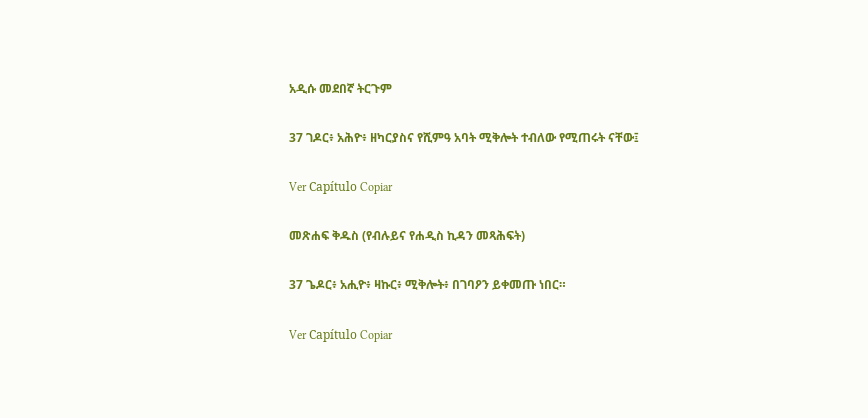አዲሱ መደበኛ ትርጉም

37 ገዶር፥ አሕዮ፥ ዘካርያስና የሺምዓ አባት ሚቅሎት ተብለው የሚጠሩት ናቸው፤

Ver Capítulo Copiar

መጽሐፍ ቅዱስ (የብሉይና የሐዲስ ኪዳን መጻሕፍት)

37 ጌዶር፥ አሒዮ፥ ዛኩር፥ ሚቅሎት፥ በገባዖን ይቀመጡ ነበር።

Ver Capítulo Copiar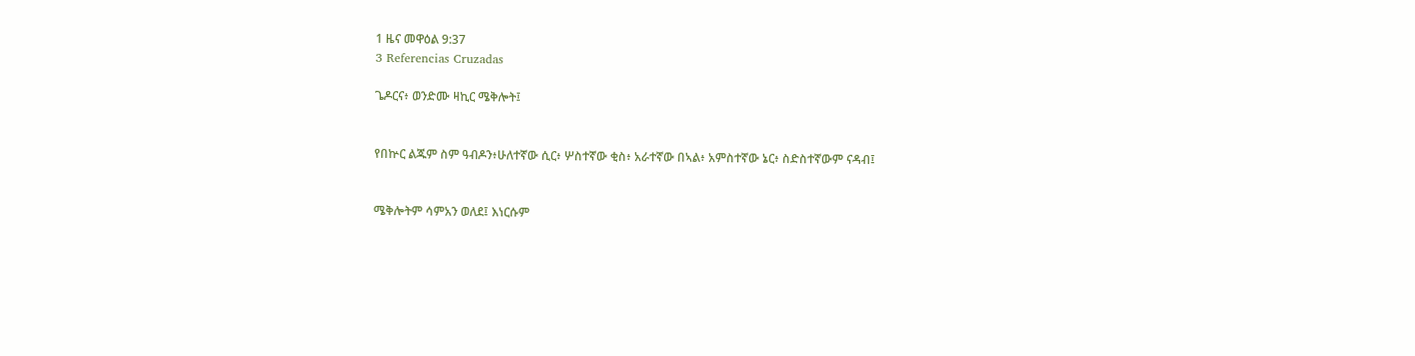1 ዜና መዋዕል 9:37
3 Referencias Cruzadas

ጌዶርና፥ ወንድሙ ዛኪር ሜቅሎት፤


የበኵር ልጁም ስም ዓብዶን፥ሁለተኛው ሲር፥ ሦስተኛው ቂስ፥ አራተኛው በኣል፥ አምስተኛው ኔር፥ ስድስተኛውም ናዳብ፤


ሜቅሎትም ሳምአን ወለደ፤ እነርሱም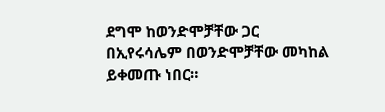ደግሞ ከወንድሞቻቸው ጋር በኢየሩሳሌም በወንድሞቻቸው መካከል ይቀመጡ ነበር።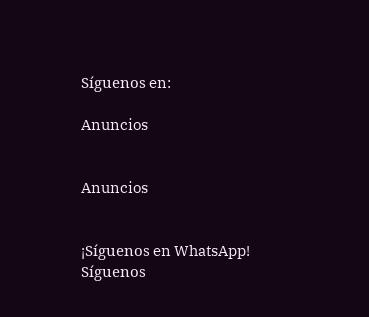Síguenos en:

Anuncios


Anuncios


¡Síguenos en WhatsApp! Síguenos